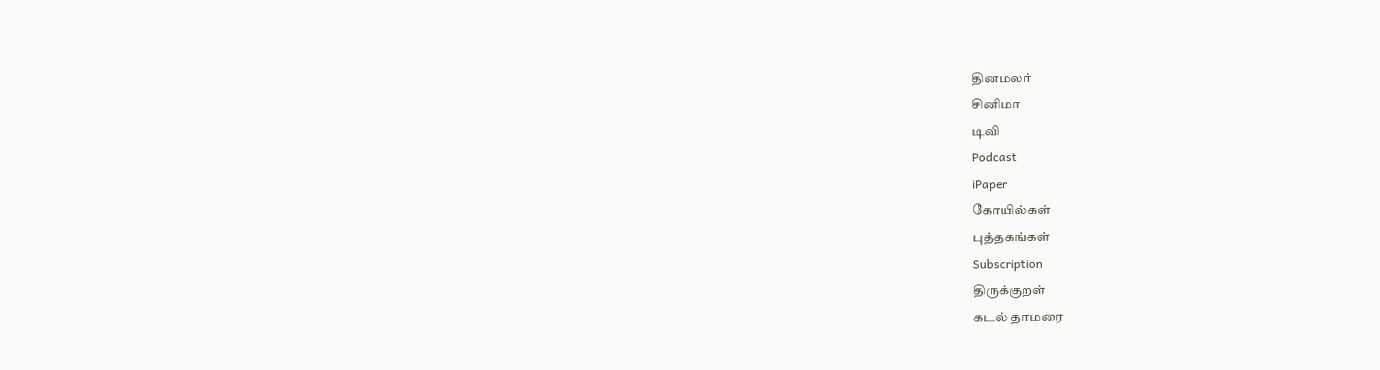தினமலர்
சினிமா
டிவி
Podcast
iPaper
கோயில்கள்
புத்தகங்கள்
Subscription
திருக்குறள்
கடல் தாமரை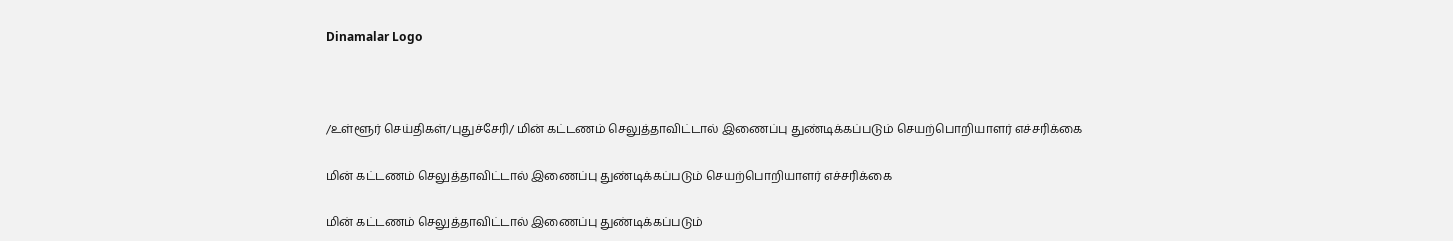Dinamalar Logo



/உள்ளூர் செய்திகள்/புதுச்சேரி/ மின் கட்டணம் செலுத்தாவிட்டால் இணைப்பு துண்டிக்கப்படும் செயற்பொறியாளர் எச்சரிக்கை

மின் கட்டணம் செலுத்தாவிட்டால் இணைப்பு துண்டிக்கப்படும் செயற்பொறியாளர் எச்சரிக்கை

மின் கட்டணம் செலுத்தாவிட்டால் இணைப்பு துண்டிக்கப்படும்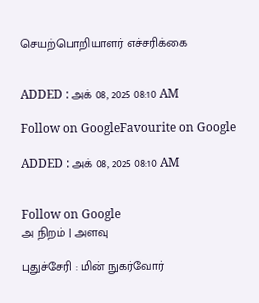செயற்பொறியாளர் எச்சரிக்கை


ADDED : அக் 08, 2025 08:10 AM

Follow on GoogleFavourite on Google

ADDED : அக் 08, 2025 08:10 AM


Follow on Google
அ நிறம் | அளவு

புதுச்சேரி : மின் நுகர்வோர்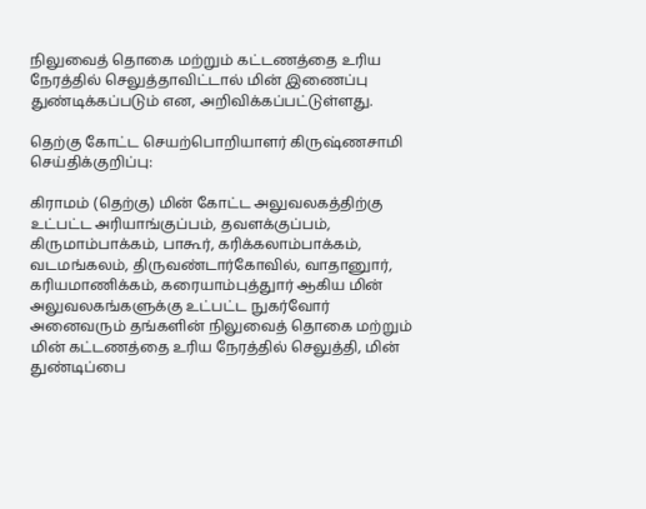நிலுவைத் தொகை மற்றும் கட்டணத்தை உரிய நேரத்தில் செலுத்தாவிட்டால் மின் இணைப்பு துண்டிக்கப்படும் என, அறிவிக்கப்பட்டுள்ளது.

தெற்கு கோட்ட செயற்பொறியாளர் கிருஷ்ணசாமி செய்திக்குறிப்பு:

கிராமம் (தெற்கு) மின் கோட்ட அலுவலகத்திற்கு உட்பட்ட அரியாங்குப்பம், தவளக்குப்பம், கிருமாம்பாக்கம், பாகூர், கரிக்கலாம்பாக்கம், வடமங்கலம், திருவண்டார்கோவில், வாதானுார், கரியமாணிக்கம், கரையாம்புத்துார் ஆகிய மின் அலுவலகங்களுக்கு உட்பட்ட நுகர்வோர் அனைவரும் தங்களின் நிலுவைத் தொகை மற்றும் மின் கட்டணத்தை உரிய நேரத்தில் செலுத்தி, மின் துண்டிப்பை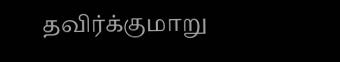தவிர்க்குமாறு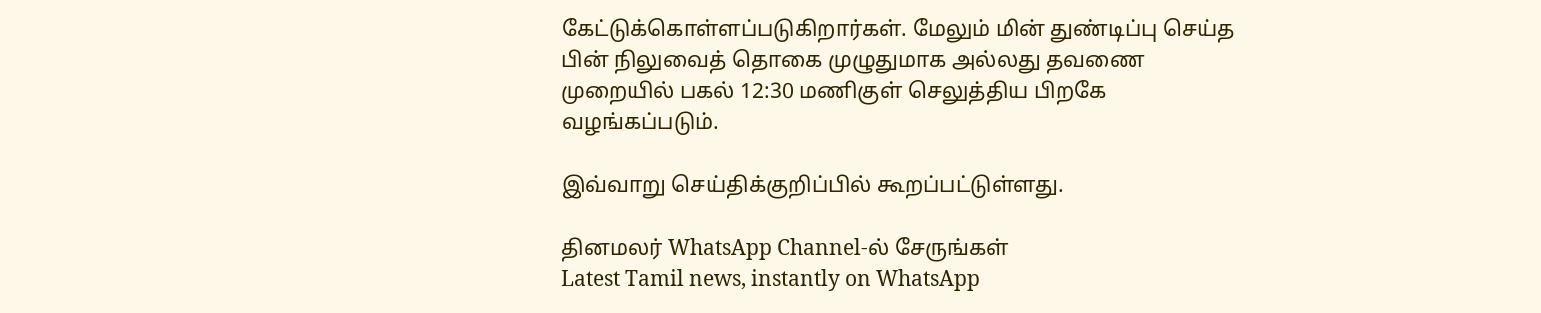கேட்டுக்கொள்ளப்படுகிறார்கள். மேலும் மின் துண்டிப்பு செய்த பின் நிலுவைத் தொகை முழுதுமாக அல்லது தவணை முறையில் பகல் 12:30 மணிகுள் செலுத்திய பிறகே வழங்கப்படும்.

இவ்வாறு செய்திக்குறிப்பில் கூறப்பட்டுள்ளது.

தினமலர் WhatsApp Channel-ல் சேருங்கள்
Latest Tamil news, instantly on WhatsApp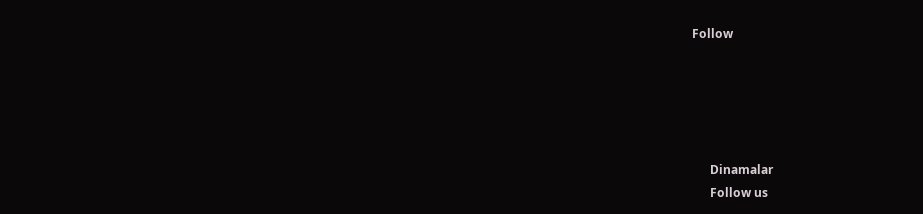Follow





      Dinamalar
      Follow us